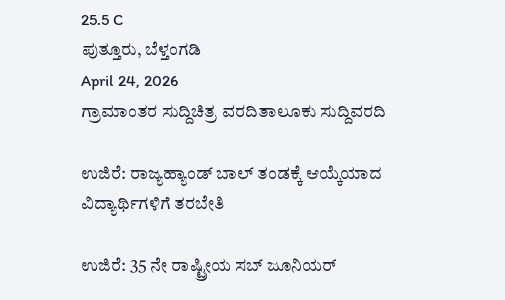25.5 C
ಪುತ್ತೂರು, ಬೆಳ್ತಂಗಡಿ
April 24, 2026
ಗ್ರಾಮಾಂತರ ಸುದ್ದಿಚಿತ್ರ ವರದಿತಾಲೂಕು ಸುದ್ದಿವರದಿ

ಉಜಿರೆ: ರಾಜ್ಯಹ್ಯಾಂಡ್ ಬಾಲ್ ತಂಡಕ್ಕೆ ಆಯ್ಕೆಯಾದ ವಿದ್ಯಾರ್ಥಿಗಳಿಗೆ ತರಬೇತಿ

ಉಜಿರೆ: 35 ನೇ ರಾಷ್ಟ್ರೀಯ ಸಬ್ ಜೂನಿಯರ್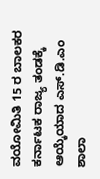ವಯೋಮಿತಿ 15 ರ ಬಾಲಕರ ಕರ್ನಾಟಕ ರಾಜ್ಯ ತಂಡಕ್ಕೆ ಆಯ್ಕೆಯಾದ ಎಸ್.ಡಿ.ಎಂ ಶಾಲಾ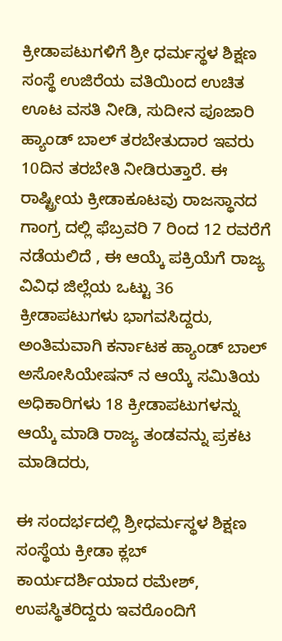ಕ್ರೀಡಾಪಟುಗಳಿಗೆ ಶ್ರೀ ಧರ್ಮಸ್ಥಳ ಶಿಕ್ಷಣ ಸಂಸ್ಥೆ ಉಜಿರೆಯ ವತಿಯಿಂದ ಉಚಿತ ಊಟ ವಸತಿ ನೀಡಿ, ಸುದೀನ ಪೂಜಾರಿ ಹ್ಯಾಂಡ್ ಬಾಲ್ ತರಬೇತುದಾರ ಇವರು 10ದಿನ ತರಬೇತಿ ನೀಡಿರುತ್ತಾರೆ. ಈ ರಾಷ್ಟ್ರೀಯ ಕ್ರೀಡಾಕೂಟವು ರಾಜಸ್ಥಾನದ ಗಾಂಗ್ರ ದಲ್ಲಿ ಫೆಬ್ರವರಿ 7 ರಿಂದ 12 ರವರೆಗೆ ನಡೆಯಲಿದೆ , ಈ ಆಯ್ಕೆ ಪಕ್ರಿಯೆಗೆ ರಾಜ್ಯ ವಿವಿಧ ಜಿಲ್ಲೆಯ ಒಟ್ಟು 36 ಕ್ರೀಡಾಪಟುಗಳು ಭಾಗವಸಿದ್ದರು, ಅಂತಿಮವಾಗಿ ಕರ್ನಾಟಕ ಹ್ಯಾಂಡ್ ಬಾಲ್ ಅಸೋಸಿಯೇಷನ್ ನ ಆಯ್ಕೆ ಸಮಿತಿಯ ಅಧಿಕಾರಿಗಳು 18 ಕ್ರೀಡಾಪಟುಗಳನ್ನು ಆಯ್ಕೆ ಮಾಡಿ ರಾಜ್ಯ ತಂಡವನ್ನು ಪ್ರಕಟ ಮಾಡಿದರು,

ಈ ಸಂದರ್ಭದಲ್ಲಿ ಶ್ರೀಧರ್ಮಸ್ಥಳ ಶಿಕ್ಷಣ ಸಂಸ್ಥೆಯ ಕ್ರೀಡಾ ಕ್ಲಬ್ ಕಾರ್ಯದರ್ಶಿಯಾದ ರಮೇಶ್, ಉಪಸ್ಥಿತರಿದ್ದರು ಇವರೊಂದಿಗೆ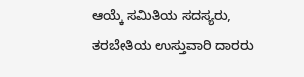ಆಯ್ಕೆ ಸಮಿತಿಯ ಸದಸ್ಯರು, ತರಬೇತಿಯ ಉಸ್ತುವಾರಿ ದಾರರು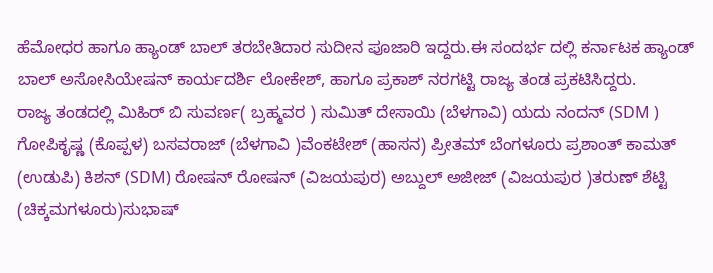ಹೆಮೋಧರ ಹಾಗೂ ಹ್ಯಾಂಡ್ ಬಾಲ್ ತರಬೇತಿದಾರ ಸುದೀನ ಪೂಜಾರಿ ಇದ್ದರು.ಈ ಸಂದರ್ಭ ದಲ್ಲಿ ಕರ್ನಾಟಕ ಹ್ಯಾಂಡ್ ಬಾಲ್ ಅಸೋಸಿಯೇಷನ್ ಕಾರ್ಯದರ್ಶಿ ಲೋಕೇಶ್, ಹಾಗೂ ಪ್ರಕಾಶ್ ನರಗಟ್ಟಿ ರಾಜ್ಯ ತಂಡ ಪ್ರಕಟಿಸಿದ್ದರು.
ರಾಜ್ಯ ತಂಡದಲ್ಲಿ ಮಿಹಿರ್ ಬಿ ಸುವರ್ಣ( ಬ್ರಹ್ಮವರ ) ಸುಮಿತ್ ದೇಸಾಯಿ (ಬೆಳಗಾವಿ) ಯದು ನಂದನ್ (SDM )
ಗೋಪಿಕೃಷ್ಣ (ಕೊಪ್ಪಳ) ಬಸವರಾಜ್ (ಬೆಳಗಾವಿ )ವೆಂಕಟೇಶ್ (ಹಾಸನ) ಪ್ರೀತಮ್ ಬೆಂಗಳೂರು ಪ್ರಶಾಂತ್ ಕಾಮತ್ (ಉಡುಪಿ) ಕಿಶನ್ (SDM) ರೋಷನ್ ರೋಷನ್ (ವಿಜಯಪುರ) ಅಬ್ದುಲ್ ಅಜೀಜ್ (ವಿಜಯಪುರ )ತರುಣ್ ಶೆಟ್ಟಿ (ಚಿಕ್ಕಮಗಳೂರು)ಸುಭಾಷ್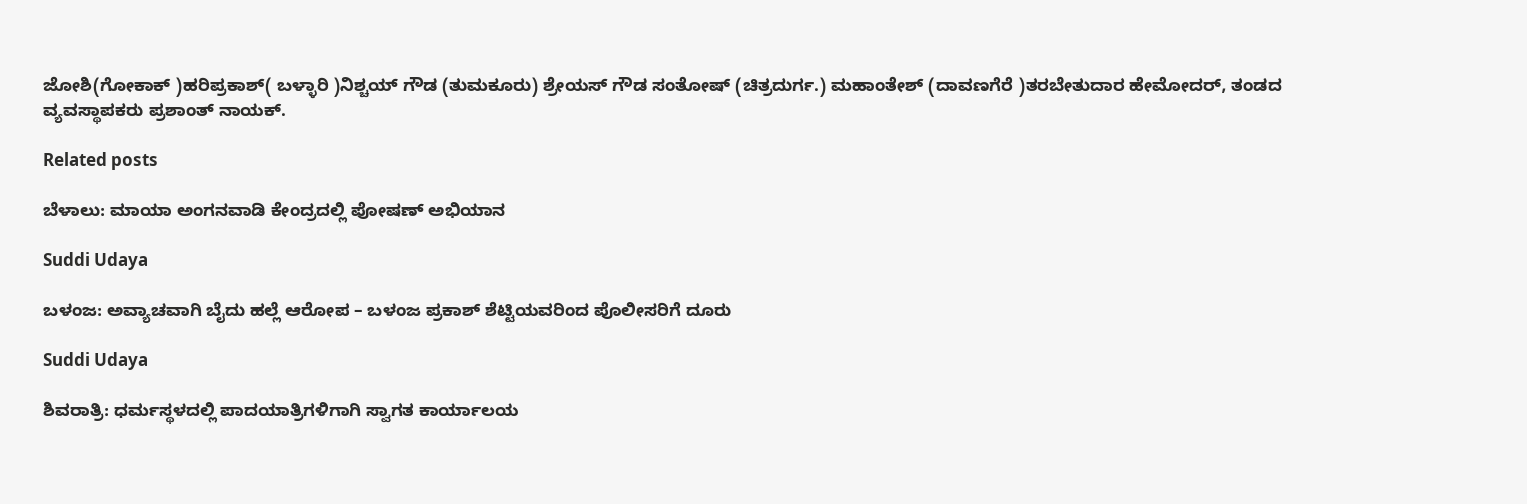ಜೋಶಿ(ಗೋಕಾಕ್ )ಹರಿಪ್ರಕಾಶ್( ಬಳ್ಳಾರಿ )ನಿಶ್ಚಯ್ ಗೌಡ (ತುಮಕೂರು) ಶ್ರೇಯಸ್ ಗೌಡ ಸಂತೋಷ್ (ಚಿತ್ರದುರ್ಗ.) ಮಹಾಂತೇಶ್ (ದಾವಣಗೆರೆ )ತರಬೇತುದಾರ ಹೇಮೋದರ್, ತಂಡದ ವ್ಯವಸ್ಥಾಪಕರು ಪ್ರಶಾಂತ್ ನಾಯಕ್.

Related posts

ಬೆಳಾಲು: ಮಾಯಾ ಅಂಗನವಾಡಿ ಕೇಂದ್ರದಲ್ಲಿ ಪೋಷಣ್ ಅಭಿಯಾನ

Suddi Udaya

ಬಳಂಜ: ಅವ್ಯಾಚವಾಗಿ ಬೈದು ಹಲ್ಲೆ ಆರೋಪ – ಬಳಂಜ ಪ್ರಕಾಶ್ ಶೆಟ್ಟಿಯವರಿಂದ‌ ಪೊಲೀಸರಿಗೆ ದೂರು

Suddi Udaya

ಶಿವರಾತ್ರಿ: ಧರ್ಮಸ್ಥಳದಲ್ಲಿ ಪಾದಯಾತ್ರಿಗಳಿಗಾಗಿ ಸ್ವಾಗತ ಕಾರ್ಯಾಲಯ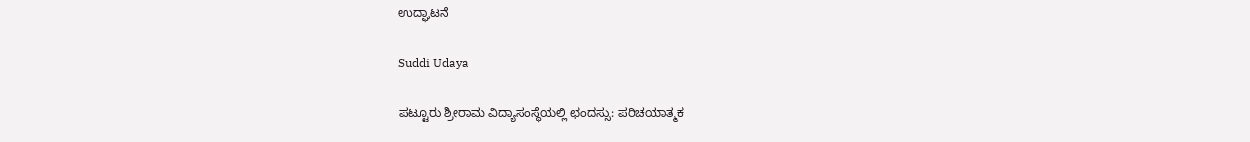ಉದ್ಘಾಟನೆ

Suddi Udaya

ಪಟ್ಟೂರು ಶ್ರೀರಾಮ ವಿದ್ಯಾಸಂಸ್ಥೆಯಲ್ಲಿ ಛಂದಸ್ಸು: ಪರಿಚಯಾತ್ಮಕ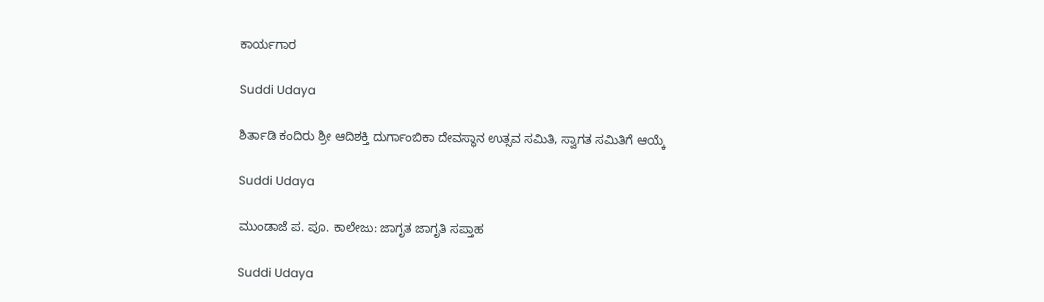ಕಾರ್ಯಗಾರ

Suddi Udaya

ಶಿರ್ತಾಡಿ ಕಂದಿರು ಶ್ರೀ ಆದಿಶಕ್ತಿ ದುರ್ಗಾಂಬಿಕಾ ದೇವಸ್ಥಾನ ಉತ್ಸವ ಸಮಿತಿ, ಸ್ವಾಗತ ಸಮಿತಿಗೆ ಆಯ್ಕೆ

Suddi Udaya

ಮುಂಡಾಜೆ ಪ. ಪೂ. ಕಾಲೇಜು: ಜಾಗೃತ ಜಾಗೃತಿ ಸಪ್ತಾಹ

Suddi Udaya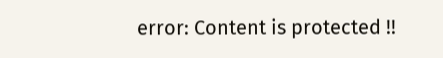error: Content is protected !!